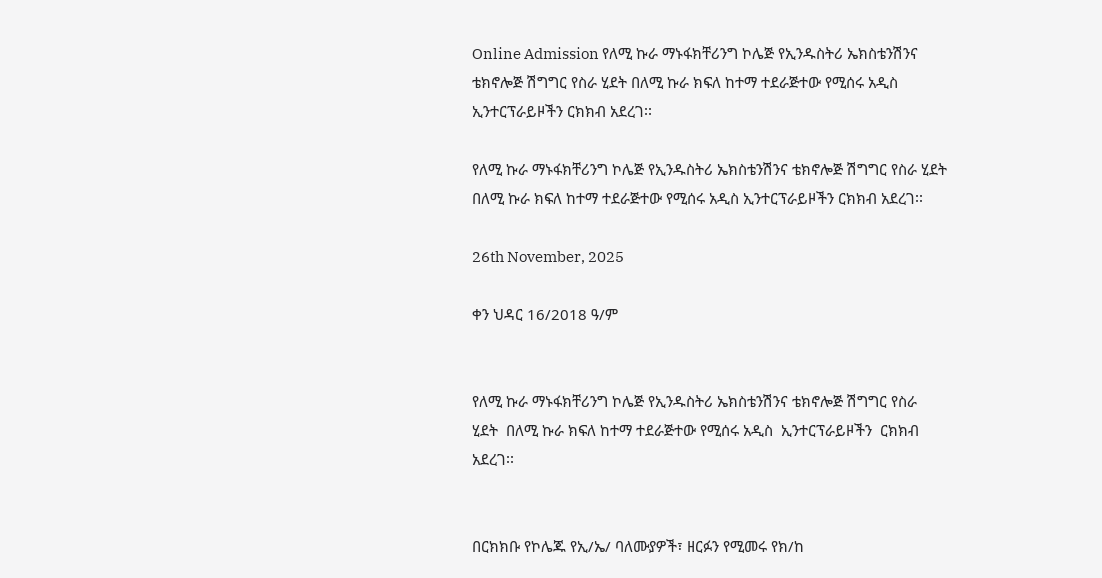Online Admission የለሚ ኩራ ማኑፋክቸሪንግ ኮሌጅ የኢንዱስትሪ ኤክስቴንሽንና ቴክኖሎጅ ሽግግር የስራ ሂደት በለሚ ኩራ ክፍለ ከተማ ተደራጅተው የሚሰሩ አዲስ ኢንተርፕራይዞችን ርክክብ አደረገ፡፡

የለሚ ኩራ ማኑፋክቸሪንግ ኮሌጅ የኢንዱስትሪ ኤክስቴንሽንና ቴክኖሎጅ ሽግግር የስራ ሂደት በለሚ ኩራ ክፍለ ከተማ ተደራጅተው የሚሰሩ አዲስ ኢንተርፕራይዞችን ርክክብ አደረገ፡፡

26th November, 2025

ቀን ህዳር 16/2018 ዓ/ም


የለሚ ኩራ ማኑፋክቸሪንግ ኮሌጅ የኢንዱስትሪ ኤክስቴንሽንና ቴክኖሎጅ ሽግግር የስራ  ሂደት  በለሚ ኩራ ክፍለ ከተማ ተደራጅተው የሚሰሩ አዲስ  ኢንተርፕራይዞችን  ርክክብ  አደረገ፡፡


በርክክቡ የኮሌጁ የኢ/ኤ/ ባለሙያዎች፣ ዘርፉን የሚመሩ የክ/ከ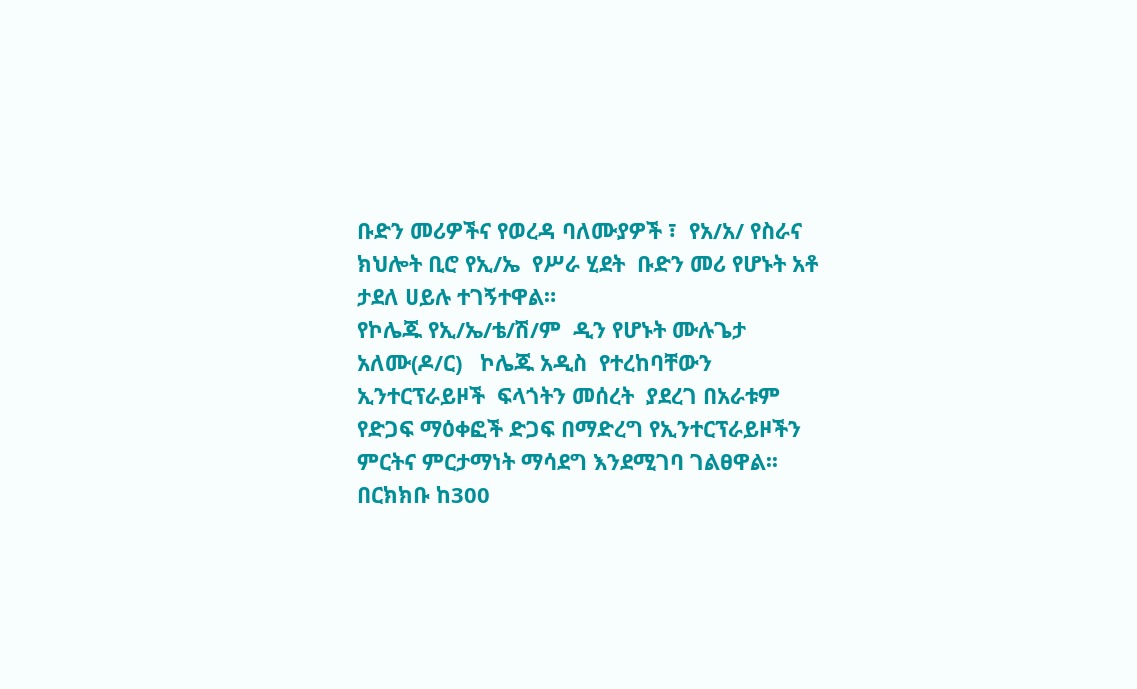ቡድን መሪዎችና የወረዳ ባለሙያዎች ፣  የአ/አ/ የስራና ክህሎት ቢሮ የኢ/ኤ  የሥራ ሂደት  ቡድን መሪ የሆኑት አቶ ታደለ ሀይሉ ተገኝተዋል።
የኮሌጁ የኢ/ኤ/ቴ/ሽ/ም  ዲን የሆኑት ሙሉጌታ አለሙ(ዶ/ር)   ኮሌጁ አዲስ  የተረከባቸውን ኢንተርፕራይዞች  ፍላጎትን መሰረት  ያደረገ በአራቱም የድጋፍ ማዕቀፎች ድጋፍ በማድረግ የኢንተርፕራይዞችን ምርትና ምርታማነት ማሳደግ እንደሚገባ ገልፀዋል፡፡
በርክክቡ ከ300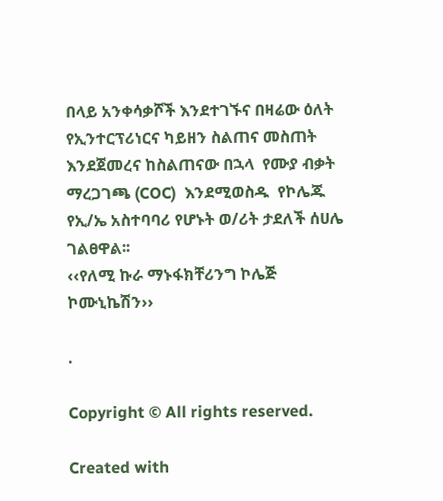በላይ አንቀሳቃሾች እንደተገኙና በዛሬው ዕለት  የኢንተርፕሪነርና ካይዘን ስልጠና መስጠት እንደጀመረና ከስልጠናው በኋላ  የሙያ ብቃት ማረጋገጫ (COC)  እንደሚወስዱ  የኮሌጁ የኢ/ኤ አስተባባሪ የሆኑት ወ/ሪት ታደለች ሰሀሌ ገልፀዋል፡፡
‹‹የለሚ ኩራ ማኑፋክቸሪንግ ኮሌጅ ኮሙኒኬሽን››

.

Copyright © All rights reserved.

Created with